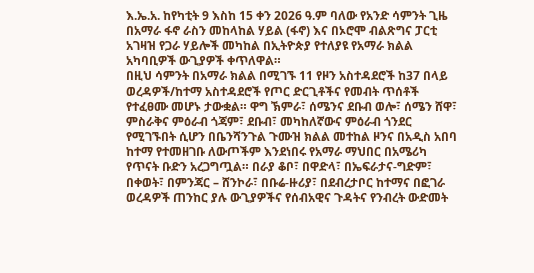እ.ኤ.አ. ከየካቲት 9 እስከ 15 ቀን 2026 ዓ.ም ባለው የአንድ ሳምንት ጊዜ በአማራ ፋኖ ራስን መከላከል ሃይል (ፋኖ) እና በኦሮሞ ብልጽግና ፓርቲ አገዛዝ የጋራ ሃይሎች መካከል በኢትዮጵያ የተለያዩ የአማራ ክልል አካባቢዎች ውጊያዎች ቀጥለዋል።
በዚህ ሳምንት በአማራ ክልል በሚገኙ 11 የዞን አስተዳደሮች ከ37 በላይ ወረዳዎች/ከተማ አስተዳደሮች የጦር ድርጊቶችና የመብት ጥሰቶች የተፈፀሙ መሆኑ ታውቋል። ዋግ ኽምራ፣ ሰሜንና ደቡብ ወሎ፣ ሰሜን ሸዋ፣ ምስራቅና ምዕራብ ጎጃም፣ ደቡብ፣ መካከለኛውና ምዕራብ ጎንደር የሚገኙበት ሲሆን በቤንሻንጉል ጉሙዝ ክልል መተከል ዞንና በአዲስ አበባ ከተማ የተመዘገቡ ለውጦችም እንደነበሩ የአማራ ማህበር በአሜሪካ የጥናት ቡድን አረጋግጧል። በራያ ቆቦ፣ በዋድላ፣ በኤፍራታና-ግድም፣ በቀወት፣ በምንጃር – ሸንኮራ፣ በቡሬ-ዙሪያ፣ በደብረታቦር ከተማና በፎገራ ወረዳዎች ጠንከር ያሉ ውጊያዎችና የሰብአዊና ጉዳትና የንብረት ውድመት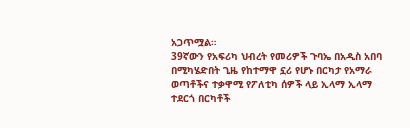አጋጥሟል።
39ኛውን የአፍሪካ ህብረት የመሪዎች ጉባኤ በአዲስ አበባ በሚካሄድበት ጊዜ የከተማዋ ኗሪ የሆኑ በርካታ የአማራ ወጣቶችና ተቃዋሚ የፖለቲካ ሰዎች ላይ ኢላማ ኢላማ ተደርጎ በርካቶች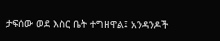ታፍሰው ወደ እስር ቤት ተግዘዋል፤ አንዳንዶች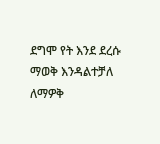ደግሞ የት እንደ ደረሱ ማወቅ እንዳልተቻለ ለማዎቅ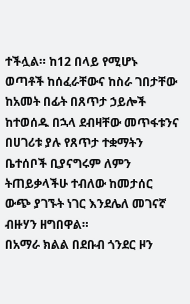ተችሏል። ከ12 በላይ የሚሆኑ ወጣቶች ከሰፈራቸውና ከስራ ገበታቸው ከአመት በፊት በጸጥታ ኃይሎች ከተወሰዱ በኋላ ደብዛቸው መጥፋቱንና በሀገሪቱ ያሉ የጸጥታ ተቋማትን ቤተሰቦች ቢያናግሩም ለምን ትጠይቃላችሁ ተብለው ከመታሰር ውጭ ያገኙት ነገር እንደሌለ መገናኛ ብዙሃን ዘግበዋል።
በአማራ ክልል በደቡብ ጎንደር ዞን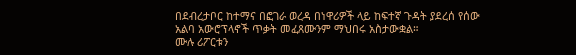በደብረታቦር ከተማና በፎገራ ወረዳ በነዋሪዎች ላይ ከፍተኛ ጉዳት ያደረሰ የሰው አልባ አውሮፕላኖች ጥቃት መፈጸሙንም ማህበሩ አስታውቋል።
ሙሉ ሪፖርቱን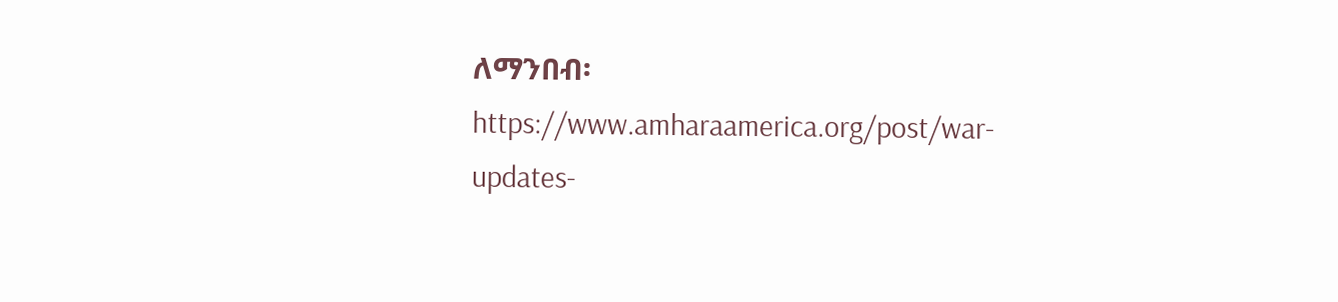ለማንበብ፡ https://www.amharaamerica.org/post/war-updates-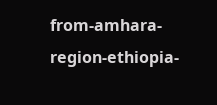from-amhara-region-ethiopia-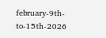february-9th-to-15th-2026